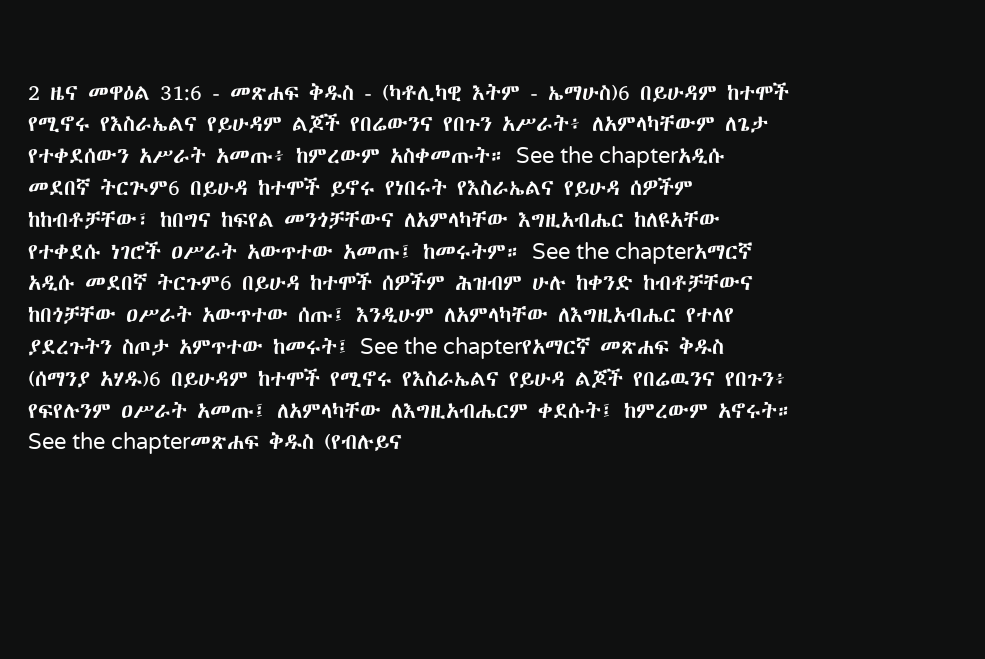2 ዜና መዋዕል 31:6 - መጽሐፍ ቅዱስ - (ካቶሊካዊ እትም - ኤማሁስ)6 በይሁዳም ከተሞች የሚኖሩ የእስራኤልና የይሁዳም ልጆች የበሬውንና የበጉን አሥራት፥ ለአምላካቸውም ለጌታ የተቀደሰውን አሥራት አመጡ፥ ከምረውም አስቀመጡት። See the chapterአዲሱ መደበኛ ትርጒም6 በይሁዳ ከተሞች ይኖሩ የነበሩት የእስራኤልና የይሁዳ ሰዎችም ከከብቶቻቸው፣ ከበግና ከፍየል መንጎቻቸውና ለአምላካቸው እግዚአብሔር ከለዩአቸው የተቀደሱ ነገሮች ዐሥራት አውጥተው አመጡ፤ ከመሩትም። See the chapterአማርኛ አዲሱ መደበኛ ትርጉም6 በይሁዳ ከተሞች ሰዎችም ሕዝብም ሁሉ ከቀንድ ከብቶቻቸውና ከበጎቻቸው ዐሥራት አውጥተው ሰጡ፤ እንዲሁም ለአምላካቸው ለእግዚአብሔር የተለየ ያደረጉትን ስጦታ አምጥተው ከመሩት፤ See the chapterየአማርኛ መጽሐፍ ቅዱስ (ሰማንያ አሃዱ)6 በይሁዳም ከተሞች የሚኖሩ የእስራኤልና የይሁዳ ልጆች የበሬዉንና የበጉን፥ የፍየሉንም ዐሥራት አመጡ፤ ለአምላካቸው ለእግዚአብሔርም ቀደሱት፤ ከምረውም አኖሩት። See the chapterመጽሐፍ ቅዱስ (የብሉይና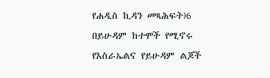የሐዲስ ኪዳን መጻሕፍት)6 በይሁዳም ከተሞች የሚኖሩ የእስራኤልና የይሁዳም ልጆች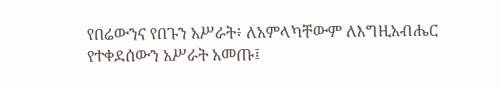የበሬውንና የበጉን አሥራት፥ ለአምላካቸውም ለእግዚአብሔር የተቀደሰውን አሥራት አመጡ፤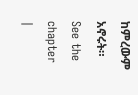ከምረውም አኖሩት። See the chapter |